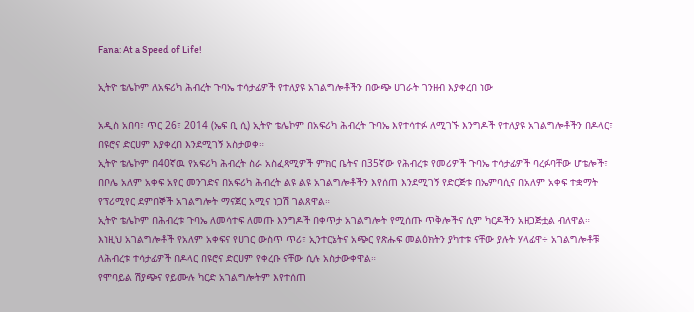Fana: At a Speed of Life!

ኢትዮ ቴሌኮም ለአፍሪካ ሕብረት ጉባኤ ተሳታፊዎች የተለያዩ አገልግሎቶችን በውጭ ሀገራት ገንዘብ እያቀረበ ነው

አዲስ አበባ፣ ጥር 26፣ 2014 (ኤፍ ቢ ሲ) ኢትዮ ቴሌኮም በአፍሪካ ሕብረት ጉባኤ እየተሳተፉ ለሚገኙ እንግዶች የተለያዩ አገልግሎቶችን በዶላር፣ በዩሮና ድርሀም እያቀረበ እንደሚገኝ አስታወቀ።
ኢትዮ ቴሌኮም በ40ኛዉ የአፍሪካ ሕብረት ስራ አስፈጻሚዎች ምክር ቤትና በ35ኛው የሕብረቱ የመሪዎች ጉባኤ ተሳታፊዎች ባረፉባቸው ሆቴሎች፣ በቦሌ አለም አቀፍ አየር መንገድና በአፍሪካ ሕብረት ልዩ ልዩ አገልግሎቶችን እየሰጠ እንደሚገኝ የድርጅቱ በኤምባሲና በአለም አቀፍ ተቋማት የፕሪሚየር ደምበኞች አገልግሎት ማናጀር አሚና ነጋሽ ገልጸዋል።
ኢትዮ ቴሌኮም በሕብረቱ ጉባኤ ለመሳተፍ ለመጡ እንግዶች በቀጥታ አገልግሎት የሚሰጡ ጥቅሎችና ሲም ካርዶችን አዘጋጅቷል ብለዋል።
እነዚህ አገልግሎቶች የአለም አቀፍና የሀገር ውስጥ ጥሪ፣ ኢንተርኔትና አጭር የጽሑፍ መልዕክትን ያካተቱ ናቸው ያሉት ሃላፊዋ÷ አገልግሎቶቹ ለሕብረቱ ተሳታፊዎች በዶላር በዩሮና ድርሀም የቀረቡ ናቸው ሲሉ አስታውቀዋል።
የሞባይል ሽያጭና የይሙሉ ካርድ አገልግሎትም እየተሰጠ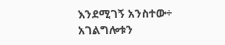እንደሚገኝ አንስተው÷ አገልግሎቱን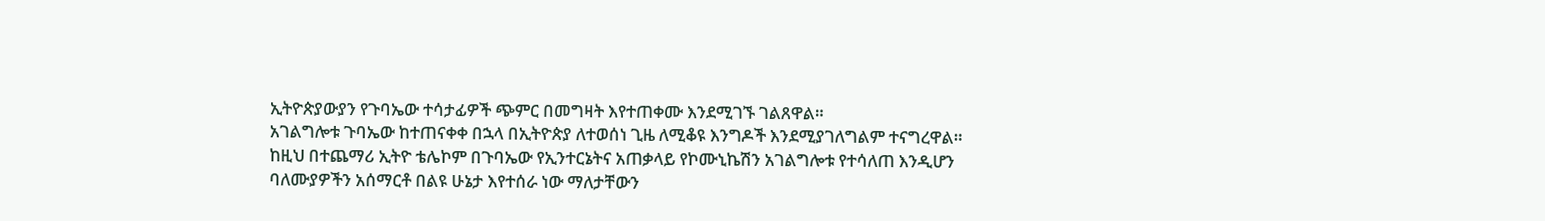ኢትዮጵያውያን የጉባኤው ተሳታፊዎች ጭምር በመግዛት እየተጠቀሙ እንደሚገኙ ገልጸዋል።
አገልግሎቱ ጉባኤው ከተጠናቀቀ በኋላ በኢትዮጵያ ለተወሰነ ጊዜ ለሚቆዩ እንግዶች እንደሚያገለግልም ተናግረዋል።
ከዚህ በተጨማሪ ኢትዮ ቴሌኮም በጉባኤው የኢንተርኔትና አጠቃላይ የኮሙኒኬሽን አገልግሎቱ የተሳለጠ እንዲሆን ባለሙያዎችን አሰማርቶ በልዩ ሁኔታ እየተሰራ ነው ማለታቸውን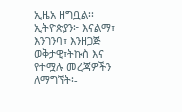ኢዜአ ዘግቧል፡፡
ኢትዮጵያን፦ እናልማ፣ እንገንባ፣ እንዘጋጅ
ወቅታዊ፣ትኩስ እና የተሟሉ መረጃዎችን ለማግኘት፡-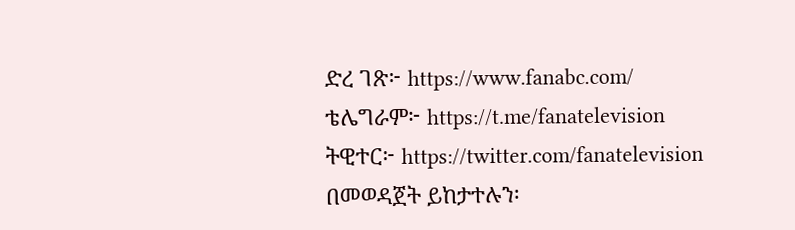ድረ ገጽ፦ https://www.fanabc.com/
ቴሌግራም፦ https://t.me/fanatelevision
ትዊተር፦ https://twitter.com/fanatelevision በመወዳጀት ይከታተሉን፡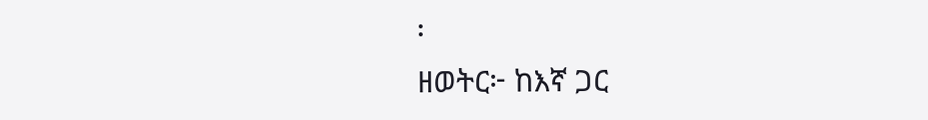፡
ዘወትር፦ ከእኛ ጋር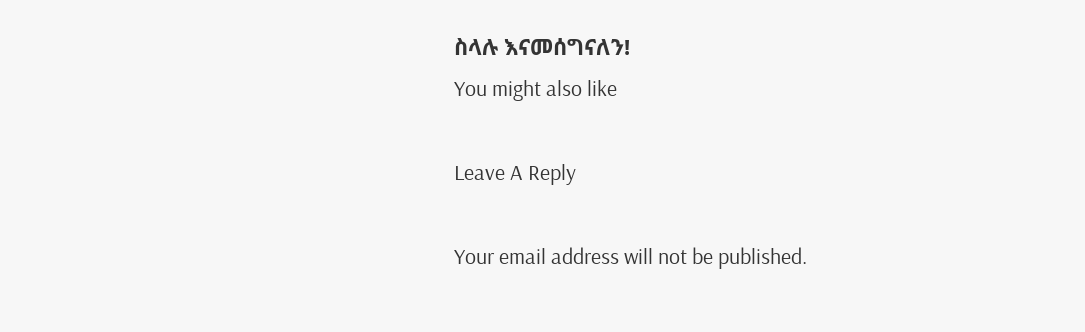ስላሉ እናመሰግናለን!
You might also like

Leave A Reply

Your email address will not be published.